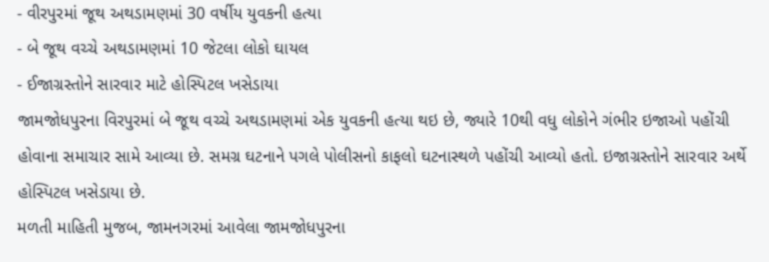- વીરપુરમાં જૂથ અથડામણમાં 30 વર્ષીય યુવકની હત્યા
- બે જૂથ વચ્ચે અથડામણમાં 10 જેટલા લોકો ઘાયલ
- ઈજાગ્રસ્તોને સારવાર માટે હોસ્પિટલ ખસેડાયા
જામજોધપુરના વિરપુરમાં બે જૂથ વચ્ચે અથડામણમાં એક યુવકની હત્યા થઇ છે, જ્યારે 10થી વધુ લોકોને ગંભીર ઇજાઓ પહોંચી હોવાના સમાચાર સામે આવ્યા છે. સમગ્ર ઘટનાને પગલે પોલીસનો કાફલો ઘટનાસ્થળે પહોંચી આવ્યો હતો. ઇજાગ્રસ્તોને સારવાર અર્થે હોસ્પિટલ ખસેડાયા છે.
મળતી માહિતી મુજબ, જામનગરમાં આવેલા જામજોધપુરના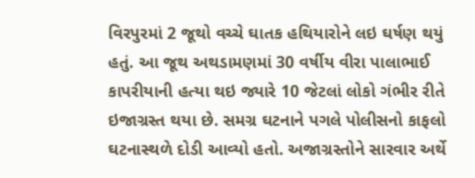વિરપુરમાં 2 જૂથો વચ્ચે ઘાતક હથિયારોને લઇ ઘર્ષણ થયું હતું. આ જૂથ અથડામણમાં 30 વર્ષીય વીરા પાલાભાઈ કાપરીયાની હત્યા થઇ જ્યારે 10 જેટલાં લોકો ગંભીર રીતે ઇજાગ્રસ્ત થયા છે. સમગ્ર ઘટનાને પગલે પોલીસનો કાફલો ઘટનાસ્થળે દોડી આવ્યો હતો. અજાગ્રસ્તોને સારવાર અર્થે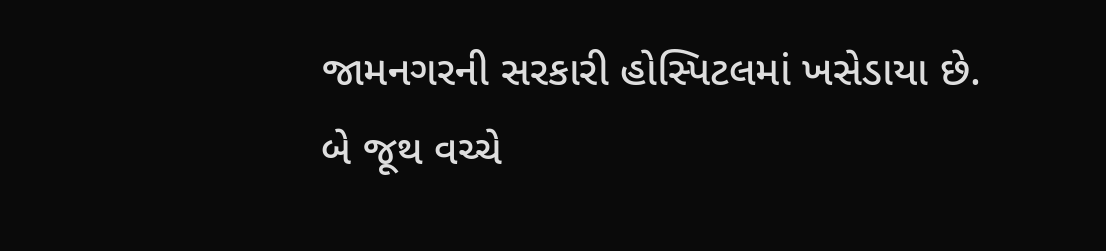જામનગરની સરકારી હોસ્પિટલમાં ખસેડાયા છે.
બે જૂથ વચ્ચે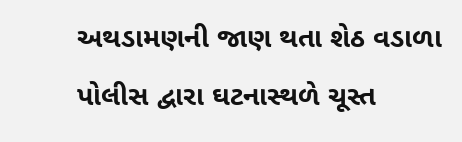અથડામણની જાણ થતા શેઠ વડાળા પોલીસ દ્વારા ઘટનાસ્થળે ચૂસ્ત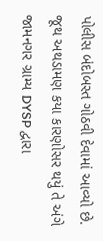પોલીસ બંદોબસ્ત ગોઠવી દેવામાં આવ્યો છે. જૂથ અથડામણ કયા કારણોસર થયું તે અંગે જામનગર ગ્રામ્ય DYSP દ્વારા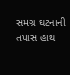સમગ્ર ઘટનાની તપાસ હાથ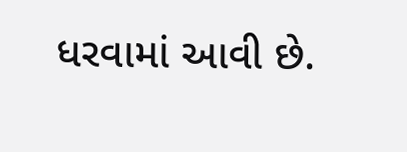ધરવામાં આવી છે.